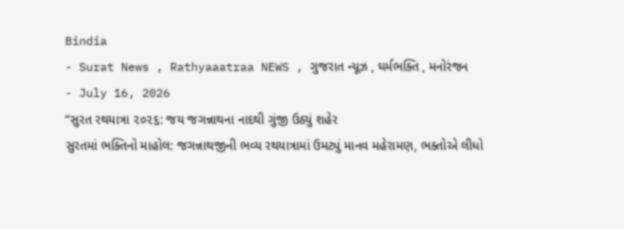Bindia
- Surat News , Rathyaaatraa NEWS , ગુજરાત ન્યૂઝ , ઘર્મભક્તિ , મનોરંજન
- July 16, 2026
“સુરત રથયાત્રા ૨૦૨૬: જય જગન્નાથના નાદથી ગુંજી ઉઠ્યું શહેર
સુરતમાં ભક્તિનો માહોલ: જગન્નાથજીની ભવ્ય રથયાત્રામાં ઉમટ્યું માનવ મહેરામણ, ભક્તોએ લીધો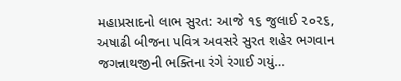મહાપ્રસાદનો લાભ સુરત: આજે ૧૬ જુલાઈ ૨૦૨૬, અષાઢી બીજના પવિત્ર અવસરે સુરત શહેર ભગવાન જગન્નાથજીની ભક્તિના રંગે રંગાઈ ગયું…